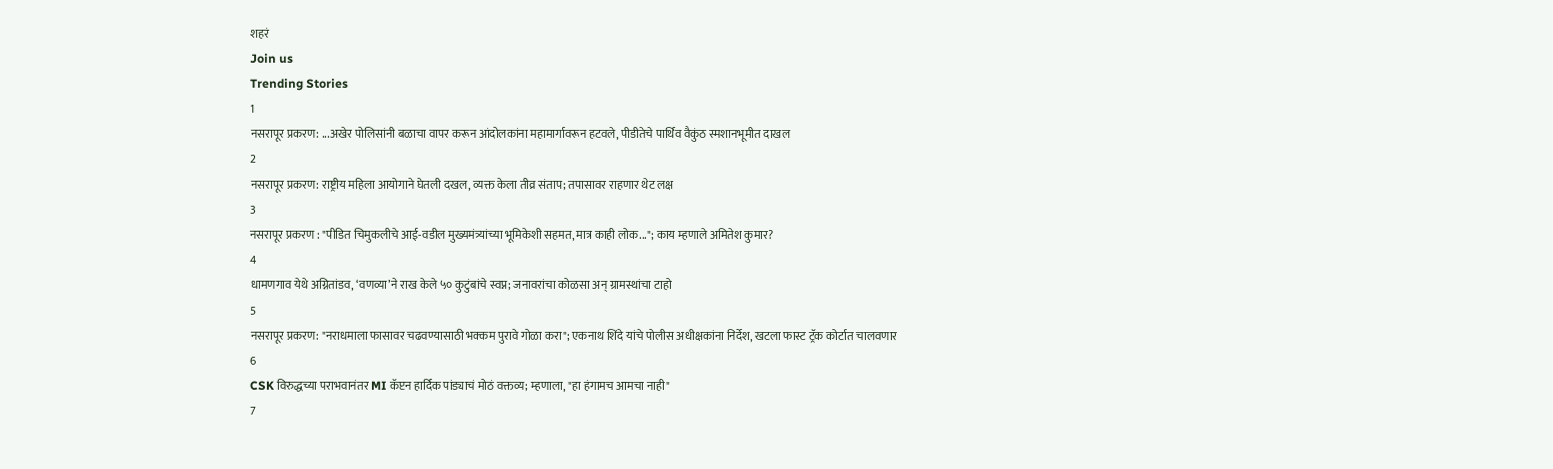शहरं
Join us
Trending Stories
1
नसरापूर प्रकरण: ...अखेर पोलिसांनी बळाचा वापर करून आंदोलकांना महामार्गावरून हटवले, पीडीतेचे पार्थिव वैकुंठ स्मशानभूमीत दाखल
2
नसरापूर प्रकरण: राष्ट्रीय महिला आयोगाने घेतली दखल, व्यक्त केला तीव्र संताप; तपासावर राहणार थेट लक्ष
3
नसरापूर प्रकरण : "पीडित चिमुकलीचे आई-वडील मुख्यमंत्र्यांच्या भूमिकेशी सहमत, मात्र काही लोक..."; काय म्हणाले अमितेश कुमार?
4
धामणगाव येथे अग्नितांडव, ‘वणव्या’ने राख केले ५० कुटुंबांचे स्वप्न; जनावरांचा कोळसा अन् ग्रामस्थांचा टाहो
5
नसरापूर प्रकरण: "नराधमाला फासावर चढवण्यासाठी भक्कम पुरावे गोळा करा"; एकनाथ शिंदे यांचे पोलीस अधीक्षकांना निर्देश, खटला फास्ट ट्रॅक कोर्टात चालवणार
6
CSK विरुद्धच्या पराभवानंतर MI कॅप्टन हार्दिक पांड्याचं मोठं वक्तव्य; म्हणाला, "हा हंगामच आमचा नाही"
7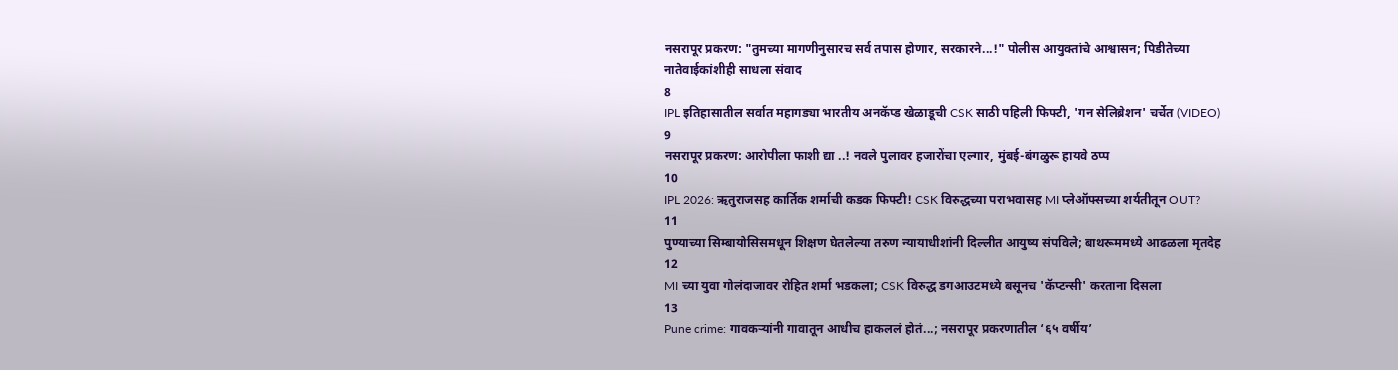नसरापूर प्रकरण: "तुमच्या मागणीनुसारच सर्व तपास होणार, सरकारने...!" पोलीस आयुक्तांचे आश्वासन; पिडीतेच्या नातेवाईकांशीही साधला संवाद
8
IPL इतिहासातील सर्वात महागड्या भारतीय अनकॅप्ड खेळाडूची CSK साठी पहिली फिफ्टी, 'गन सेलिब्रेशन' चर्चेत (VIDEO)
9
नसरापूर प्रकरण: आरोपीला फाशी द्या ..! नवले पुलावर हजारोंचा एल्गार, मुंबई-बंगळुरू हायवे ठप्प
10
IPL 2026: ऋतुराजसह कार्तिक शर्माची कडक फिफ्टी! CSK विरुद्धच्या पराभवासह MI प्लेऑफ्सच्या शर्यतीतून OUT?
11
पुण्याच्या सिम्बायोसिसमधून शिक्षण घेतलेल्या तरुण न्यायाधीशांनी दिल्लीत आयुष्य संपविले; बाथरूममध्ये आढळला मृतदेह
12
MI च्या युवा गोलंदाजावर रोहित शर्मा भडकला; CSK विरुद्ध डगआउटमध्ये बसूनच 'कॅप्टन्सी' करताना दिसला
13
Pune crime: गावकऱ्यांनी गावातून आधीच हाकललं होतं...; नसरापूर प्रकरणातील ‘६५ वर्षीय’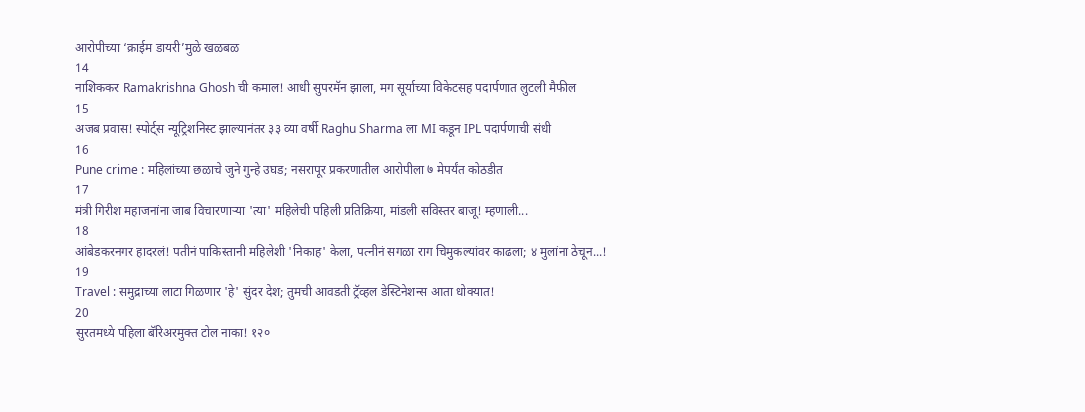आरोपीच्या ‘क्राईम डायरी’मुळे खळबळ
14
नाशिककर Ramakrishna Ghosh ची कमाल! आधी सुपरमॅन झाला, मग सूर्याच्या विकेटसह पदार्पणात लुटली मैफील
15
अजब प्रवास! स्पोर्ट्स न्यूट्रिशनिस्ट झाल्यानंतर ३३ व्या वर्षी Raghu Sharma ला MI कडून IPL पदार्पणाची संधी
16
Pune crime : महिलांच्या छळाचे जुने गुन्हे उघड; नसरापूर प्रकरणातील आरोपीला ७ मेपर्यंत कोठडीत
17
मंत्री गिरीश महाजनांना जाब विचारणाऱ्या 'त्या' महिलेची पहिली प्रतिक्रिया, मांडली सविस्तर बाजू! म्हणाली...
18
आंबेडकरनगर हादरलं! पतीनं पाकिस्तानी महिलेशी 'निकाह' केला, पत्नीनं सगळा राग चिमुकल्यांवर काढला; ४ मुलांना ठेचून...!
19
Travel : समुद्राच्या लाटा गिळणार 'हे' सुंदर देश; तुमची आवडती ट्रॅव्हल डेस्टिनेशन्स आता धोक्यात!
20
सुरतमध्ये पहिला बॅरिअरमुक्त टोल नाका! १२०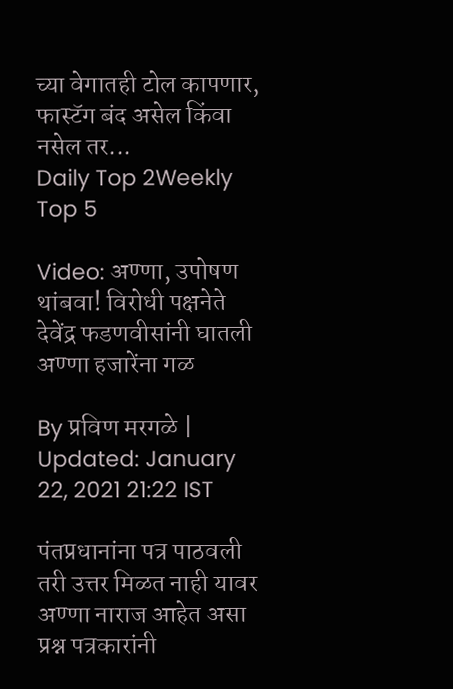च्या वेगातही टोल कापणार, फास्टॅग बंद असेल किंवा नसेल तर...
Daily Top 2Weekly Top 5

Video: अण्णा, उपोषण थांबवा! विरोधी पक्षनेते देवेंद्र फडणवीसांनी घातली अण्णा हजारेंना गळ

By प्रविण मरगळे | Updated: January 22, 2021 21:22 IST

पंतप्रधानांना पत्र पाठवली तरी उत्तर मिळत नाही यावर अण्णा नाराज आहेत असा प्रश्न पत्रकारांनी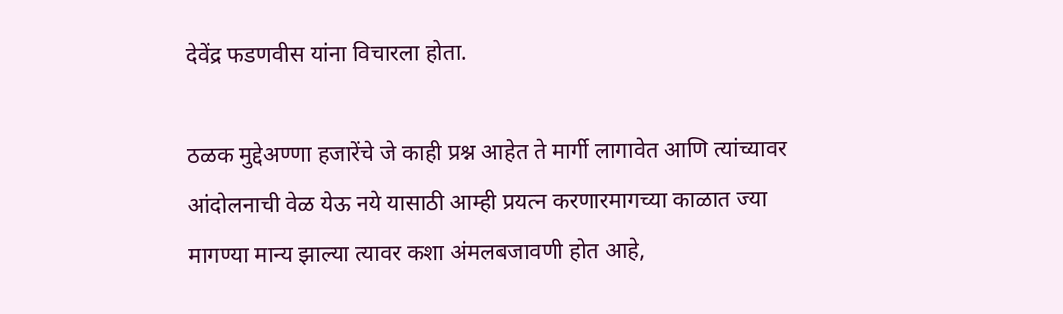देवेंद्र फडणवीस यांना विचारला होता.

ठळक मुद्देअण्णा हजारेंचे जे काही प्रश्न आहेत ते मार्गी लागावेत आणि त्यांच्यावर आंदोलनाची वेळ येऊ नये यासाठी आम्ही प्रयत्न करणारमागच्या काळात ज्या मागण्या मान्य झाल्या त्यावर कशा अंमलबजावणी होत आहे,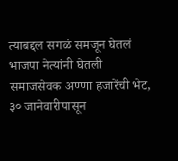त्याबद्दल सगळं समजून घेतलं भाजपा नेत्यांनी घेतली समाजसेवक अण्णा हजारेंची भेट, ३० जानेवारीपासून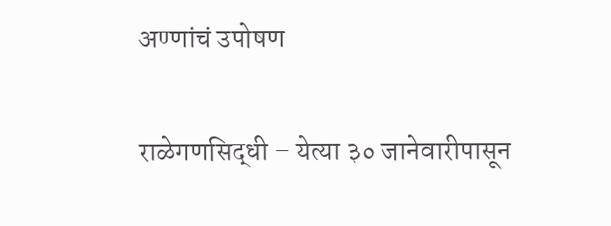अण्णांचं उपोषण

राळेगणसिद्धी – येत्या ३० जानेवारीपासून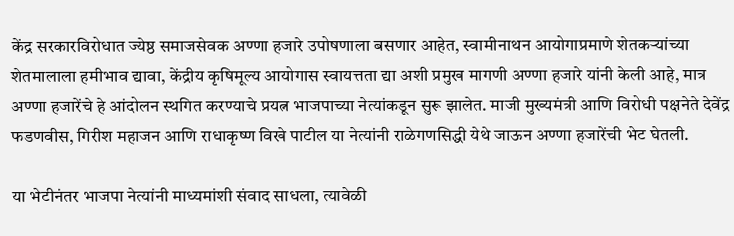केंद्र सरकारविरोधात ज्येष्ठ समाजसेवक अण्णा हजारे उपोषणाला बसणार आहेत, स्वामीनाथन आयोगाप्रमाणे शेतकऱ्यांच्या शेतमालाला हमीभाव द्यावा, केंद्रीय कृषिमूल्य आयोगास स्वायत्तता द्या अशी प्रमुख मागणी अण्णा हजारे यांनी केली आहे, मात्र अण्णा हजारेंचे हे आंदोलन स्थगित करण्याचे प्रयत्न भाजपाच्या नेत्यांकडून सुरू झालेत. माजी मुख्यमंत्री आणि विरोधी पक्षनेते देवेंद्र फडणवीस, गिरीश महाजन आणि राधाकृष्ण विखे पाटील या नेत्यांनी राळेगणसिद्धी येथे जाऊन अण्णा हजारेंची भेट घेतली.

या भेटीनंतर भाजपा नेत्यांनी माध्यमांशी संवाद साधला, त्यावेळी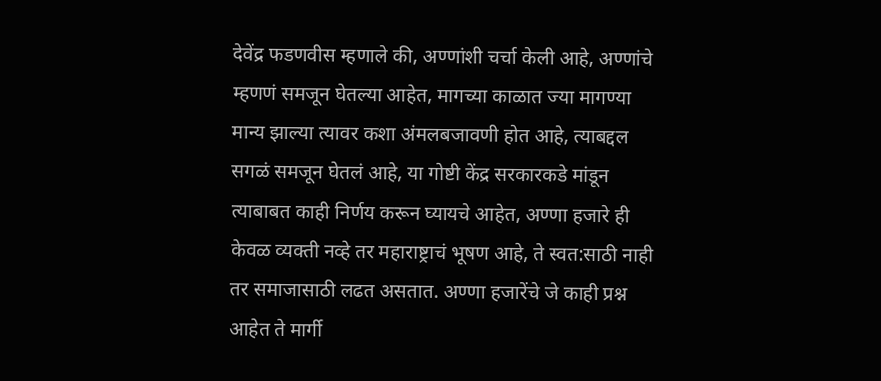देवेंद्र फडणवीस म्हणाले की, अण्णांशी चर्चा केली आहे, अण्णांचे म्हणणं समजून घेतल्या आहेत, मागच्या काळात ज्या मागण्या मान्य झाल्या त्यावर कशा अंमलबजावणी होत आहे, त्याबद्दल सगळं समजून घेतलं आहे, या गोष्टी केंद्र सरकारकडे मांडून त्याबाबत काही निर्णय करून घ्यायचे आहेत, अण्णा हजारे ही केवळ व्यक्ती नव्हे तर महाराष्ट्राचं भूषण आहे, ते स्वत:साठी नाही तर समाजासाठी लढत असतात. अण्णा हजारेंचे जे काही प्रश्न आहेत ते मार्गी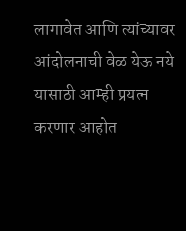लागावेत आणि त्यांच्यावर आंदोलनाची वेळ येऊ नये यासाठी आम्ही प्रयत्न करणार आहोत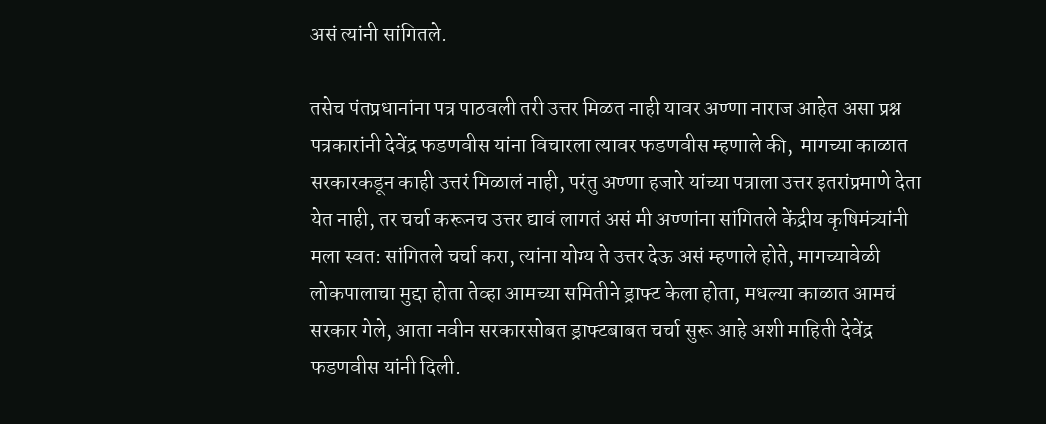असं त्यांनी सांगितले.

तसेच पंतप्रधानांना पत्र पाठवली तरी उत्तर मिळत नाही यावर अण्णा नाराज आहेत असा प्रश्न पत्रकारांनी देवेंद्र फडणवीस यांना विचारला त्यावर फडणवीस म्हणाले की,  मागच्या काळात सरकारकडून काही उत्तरं मिळालं नाही, परंतु अण्णा हजारे यांच्या पत्राला उत्तर इतरांप्रमाणे देता येत नाही, तर चर्चा करूनच उत्तर द्यावं लागतं असं मी अण्णांना सांगितले केंद्रीय कृषिमंत्र्यांनी मला स्वत: सांगितले चर्चा करा, त्यांना योग्य ते उत्तर देऊ असं म्हणाले होते, मागच्यावेळी लोकपालाचा मुद्दा होता तेव्हा आमच्या समितीने ड्राफ्ट केला होता, मधल्या काळात आमचं सरकार गेले, आता नवीन सरकारसोबत ड्राफ्टबाबत चर्चा सुरू आहे अशी माहिती देवेंद्र फडणवीस यांनी दिली.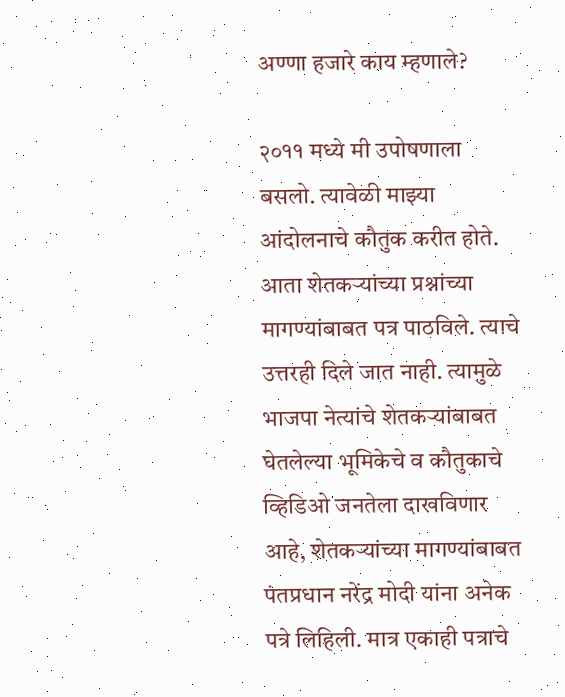अण्णा हजारे काय म्हणाले?

२०११ मध्ये मी उपोषणाला बसलो. त्यावेळी माझ्या आंदोलनाचे कौतुक करीत होते. आता शेतकऱ्यांच्या प्रश्नांच्या मागण्यांबाबत पत्र पाठविले. त्याचे उत्तरही दिले जात नाही. त्यामुळे भाजपा नेत्यांचे शेतकऱ्यांबाबत घेतलेल्या भूमिकेचे व कौतुकाचे व्हिडिओ जनतेला दाखविणार आहे, शेतकऱ्यांच्या मागण्यांबाबत पंतप्रधान नरेंद्र मोदी यांना अनेक पत्रे लिहिली. मात्र एकाही पत्राचे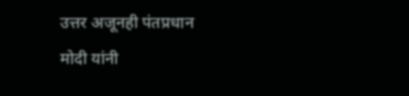उत्तर अजूनही पंतप्रधान मोदी यांनी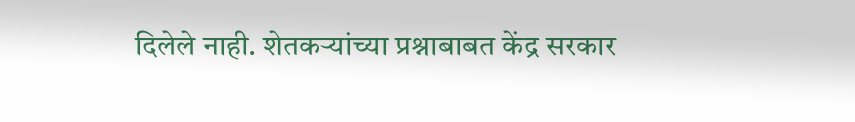दिलेले नाही. शेतकऱ्यांच्या प्रश्नाबाबत केंद्र सरकार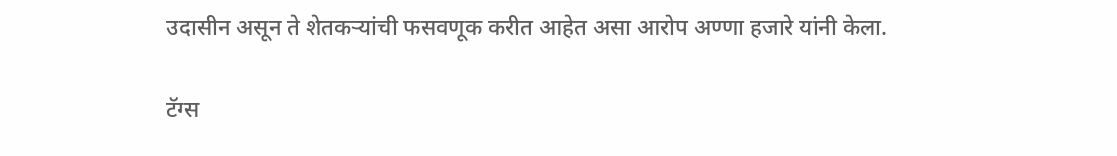उदासीन असून ते शेतकऱ्यांची फसवणूक करीत आहेत असा आरोप अण्णा हजारे यांनी केला.

टॅग्स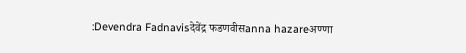:Devendra Fadnavisदेवेंद्र फडणवीसanna hazareअण्णा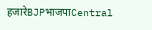हजारेBJPभाजपाCentral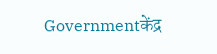Governmentकेंद्र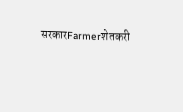सरकारFarmerशेतकरी